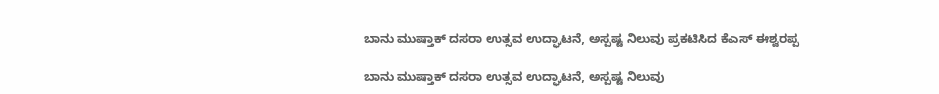ಬಾನು ಮುಷ್ತಾಕ್ ದಸರಾ ಉತ್ಸವ ಉದ್ಘಾಟನೆ, ಅಸ್ಪಷ್ಟ ನಿಲುವು ಪ್ರಕಟಿಸಿದ ಕೆಎಸ್ ಈಶ್ವರಪ್ಪ

ಬಾನು ಮುಷ್ತಾಕ್ ದಸರಾ ಉತ್ಸವ ಉದ್ಘಾಟನೆ, ಅಸ್ಪಷ್ಟ ನಿಲುವು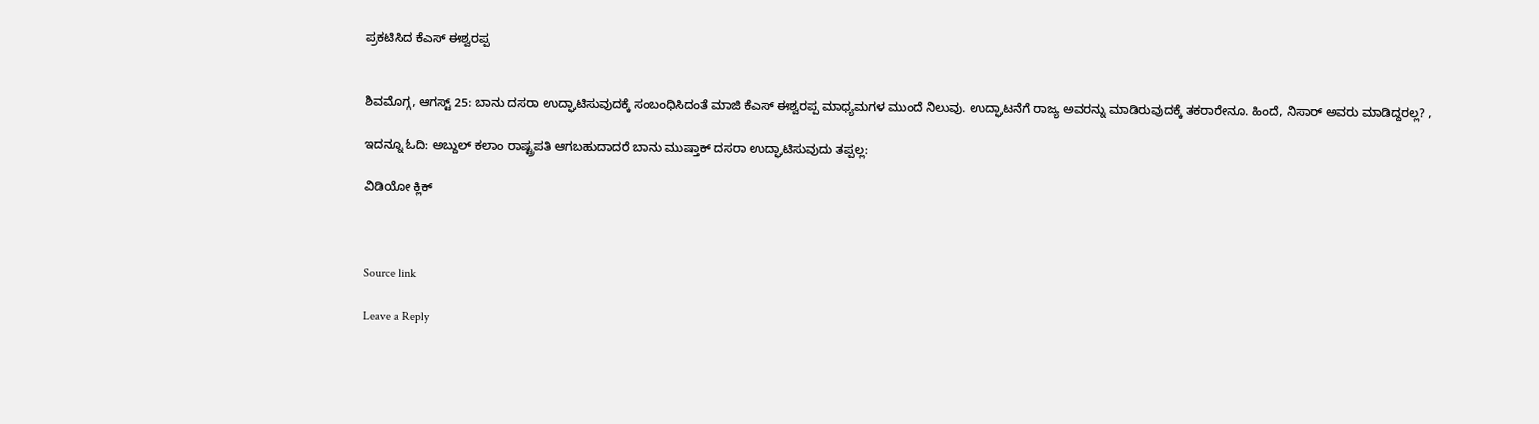ಪ್ರಕಟಿಸಿದ ಕೆಎಸ್ ಈಶ್ವರಪ್ಪ


ಶಿವಮೊಗ್ಗ, ಆಗಸ್ಟ್ 25: ಬಾನು ದಸರಾ ಉದ್ಘಾಟಿಸುವುದಕ್ಕೆ ಸಂಬಂಧಿಸಿದಂತೆ ಮಾಜಿ ಕೆಎಸ್ ಈಶ್ವರಪ್ಪ ಮಾಧ್ಯಮಗಳ ಮುಂದೆ ನಿಲುವು. ಉದ್ಘಾಟನೆಗೆ ರಾಜ್ಯ ಅವರನ್ನು ಮಾಡಿರುವುದಕ್ಕೆ ತಕರಾರೇನೂ. ಹಿಂದೆ, ನಿಸಾರ್ ಅವರು ಮಾಡಿದ್ದರಲ್ಲ? ,

ಇದನ್ನೂ ಓದಿ: ಅಬ್ದುಲ್ ಕಲಾಂ ರಾಷ್ಟ್ರಪತಿ ಆಗಬಹುದಾದರೆ ಬಾನು ಮುಷ್ತಾಕ್ ದಸರಾ ಉದ್ಘಾಟಿಸುವುದು ತಪ್ಪಲ್ಲ:

ವಿಡಿಯೋ ಕ್ಲಿಕ್



Source link

Leave a Reply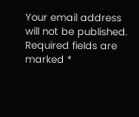Your email address will not be published. Required fields are marked *